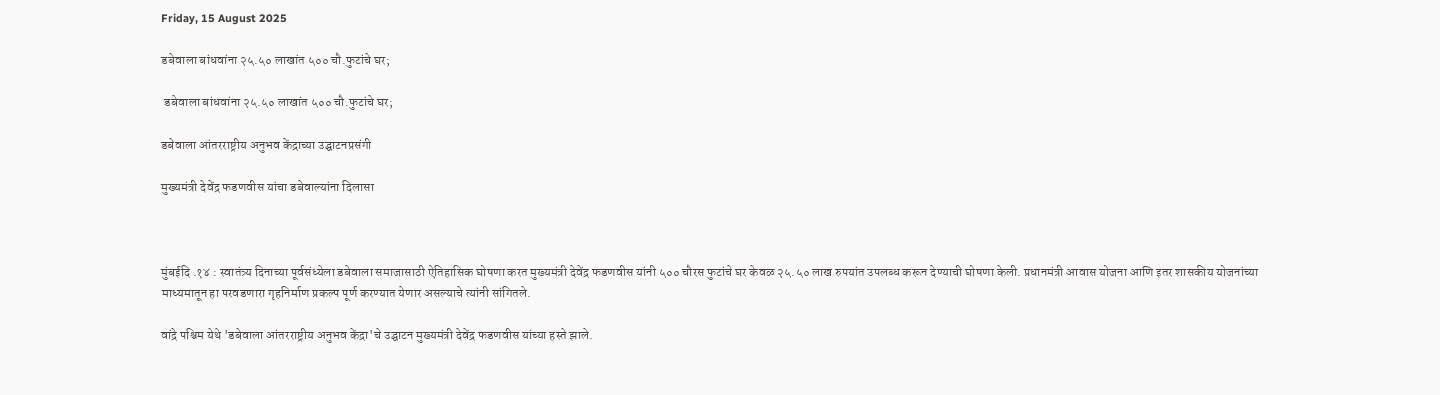Friday, 15 August 2025

डबेवाला बांधवांना २५.५० लाखांत ५०० चौ.फुटांचे घर;

 डबेवाला बांधवांना २५.५० लाखांत ५०० चौ.फुटांचे घर;

डबेवाला आंतरराष्ट्रीय अनुभव केंद्राच्या उद्घाटनप्रसंगी

मुख्यमंत्री देवेंद्र फडणवीस यांचा डबेवाल्यांना दिलासा



मुंबईदि .१४ : स्वातंत्र्य दिनाच्या पूर्वसंध्येला डबेवाला समाजासाठी ऐतिहासिक घोषणा करत मुख्यमंत्री देवेंद्र फडणवीस यांनी ५०० चौरस फुटांचे घर केवळ २५.५० लाख रुपयांत उपलब्ध करून देण्याची घोषणा केली. प्रधानमंत्री आवास योजना आणि इतर शासकीय योजनांच्या माध्यमातून हा परवडणारा गृहनिर्माण प्रकल्प पूर्ण करण्यात येणार असल्याचे त्यांनी सांगितले.

वांद्रे पश्चिम येथे 'डबेवाला आंतरराष्ट्रीय अनुभव केंद्रा'चे उद्घाटन मुख्यमंत्री देवेंद्र फडणवीस यांच्या हस्ते झाले.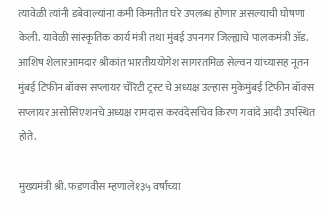त्यावेळी त्यांनी डबेवाल्यांना कमी किमतीत घरे उपलब्ध होणार असल्याची घोषणा केली. यावेळी सांस्कृतिक कार्य मंत्री तथा मुंबई उपनगर जिल्ह्याचे पालकमंत्री ॲड. आशिष शेलारआमदार श्रीकांत भारतीययोगेश सागरतमिळ सेल्वन यांच्यासह नूतन मुंबई टिफीन बॉक्स सप्लायर चॅरिटी ट्रस्ट चे अध्यक्ष उल्हास मुकेमुंबई टिफीन बॉक्स सप्लायर असोसिएशनचे अध्यक्ष रामदास करवंदेसचिव किरण गवांदे आदी उपस्थित होते.

मुख्यमंत्री श्री. फडणवीस म्हणाले१३५ वर्षांच्या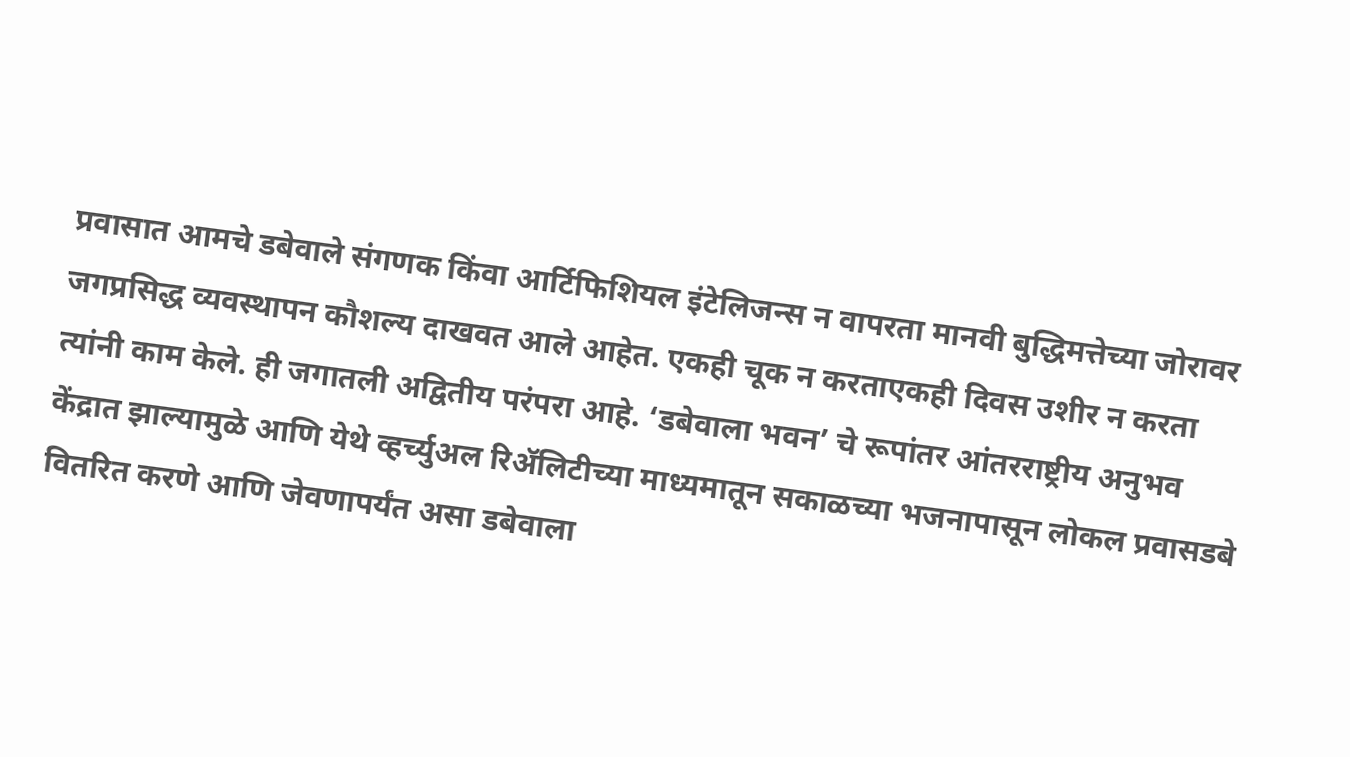प्रवासात आमचे डबेवाले संगणक किंवा आर्टिफिशियल इंटेलिजन्स न वापरता मानवी बुद्धिमत्तेच्या जोरावर जगप्रसिद्ध व्यवस्थापन कौशल्य दाखवत आले आहेत. एकही चूक न करताएकही दिवस उशीर न करता त्यांनी काम केले. ही जगातली अद्वितीय परंपरा आहे. ‘डबेवाला भवन’ चे रूपांतर आंतरराष्ट्रीय अनुभव केंद्रात झाल्यामुळे आणि येथे व्हर्च्युअल रिॲलिटीच्या माध्यमातून सकाळच्या भजनापासून लोकल प्रवासडबे वितरित करणे आणि जेवणापर्यंत असा डबेवाला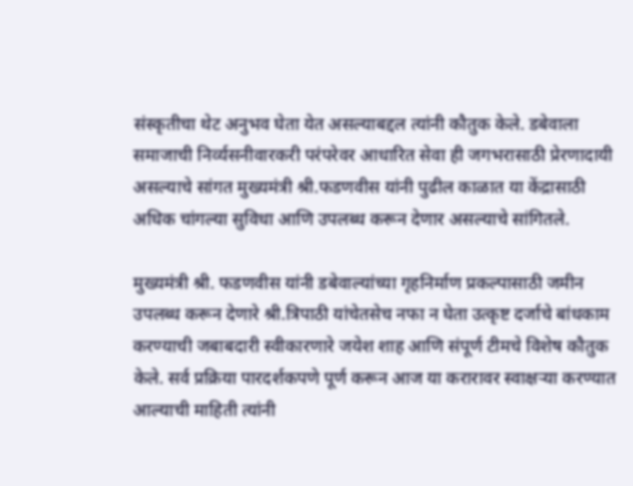संस्कृतीचा थेट अनुभव घेता येत असल्याबद्दल त्यांनी कौतुक केले. डबेवाला समाजाची निर्व्यसनीवारकरी परंपरेवर आधारित सेवा ही जगभरासाठी प्रेरणादायी असल्याचे सांगत मुख्यमंत्री श्री.फडणवीस यांनी पुढील काळात या केंद्रासाठी अधिक चांगल्या सुविधा आणि उपलब्ध करून देणार असल्याचे सांगितले.

मुख्यमंत्री श्री. फडणवीस यांनी डबेवाल्यांच्या गृहनिर्माण प्रकल्पासाठी जमीन उपलब्ध करून देणारे श्री.त्रिपाठी यांचेतसेच नफा न घेता उत्कृष्ट दर्जाचे बांधकाम करण्याची जबाबदारी स्वीकारणारे जयेश शाह आणि संपूर्ण टीमचे विशेष कौतुक केले. सर्व प्रक्रिया पारदर्शकपणे पूर्ण करून आज या करारावर स्वाक्षऱ्या करण्यात आल्याची माहिती त्यांनी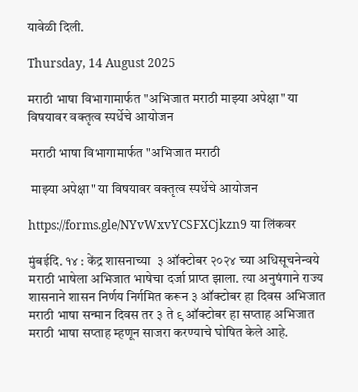यावेळी दिली.

Thursday, 14 August 2025

मराठी भाषा विभागामार्फत "अभिजात मराठी माझ्या अपेक्षा" या विषयावर वक्तृत्व स्पर्धेचे आयोजन

 मराठी भाषा विभागामार्फत "अभिजात मराठी

 माझ्या अपेक्षा" या विषयावर वक्तृत्व स्पर्धेचे आयोजन

https://forms.gle/NYvWxvYCSFXCjkzn9 या लिंकवर

मुंबईदि. १४ : केंद्र शासनाच्या  ३ ऑक्टोबर २०२४ च्या अधिसूचनेन्वये मराठी भाषेला अभिजात भाषेचा दर्जा प्राप्त झाला. त्या अनुषंगाने राज्य शासनाने शासन निर्णय निर्गमित करून ३ ऑक्टोबर हा दिवस अभिजात मराठी भाषा सन्मान दिवस तर ३ ते ९ ऑक्टोबर हा सप्ताह अभिजात मराठी भाषा सप्ताह म्हणून साजरा करण्याचे घोषित केले आहे.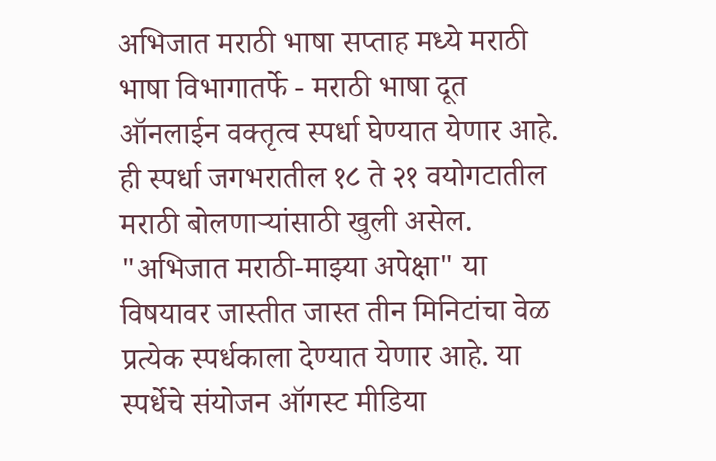अभिजात मराठी भाषा सप्ताह मध्ये मराठी भाषा विभागातर्फे - मराठी भाषा दूत ऑनलाईन वक्तृत्व स्पर्धा घेण्यात येणार आहे. ही स्पर्धा जगभरातील १८ ते २१ वयोगटातील मराठी बोलणाऱ्यांसाठी खुली असेल. "अभिजात मराठी-माझ्या अपेक्षा" या विषयावर जास्तीत जास्त तीन मिनिटांचा वेळ प्रत्येक स्पर्धकाला देण्यात येणार आहे. या स्पर्धेचे संयोजन ऑगस्ट मीडिया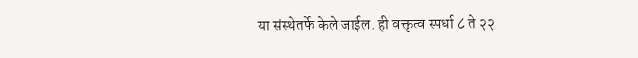या संस्थेतर्फे केले जाईल. ही वक्तृत्व स्पर्धा ८ ते २२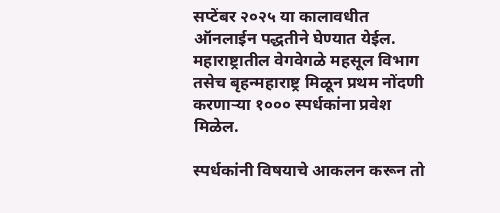सप्टेंबर २०२५ या कालावधीत ऑनलाईन पद्धतीने घेण्यात येईल. महाराष्ट्रातील वेगवेगळे महसूल विभाग तसेच बृहन्महाराष्ट्र मिळून प्रथम नोंदणी करणाऱ्या १००० स्पर्धकांना प्रवेश मिळेल.

स्पर्धकांनी विषयाचे आकलन करून तो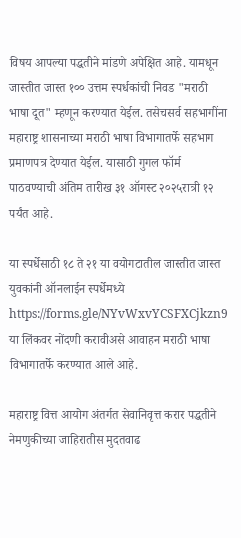विषय आपल्या पद्धतीने मांडणे अपेक्षित आहे. यामधून जास्तीत जास्त १०० उत्तम स्पर्धकांची निवड "मराठी भाषा दूत" म्हणून करण्यात येईल. तसेचसर्व सहभागींना महाराष्ट्र शासनाच्या मराठी भाषा विभागातर्फे सहभाग प्रमाणपत्र देण्यात येईल. यासाठी गुगल फॉर्म पाठवण्याची अंतिम तारीख ३१ ऑगस्ट २०२५रात्री १२ पर्यंत आहे.

या स्पर्धेसाठी १८ ते २१ या वयोगटातील जास्तीत जास्त युवकांनी ऑनलाईन स्पर्धेमध्ये https://forms.gle/NYvWxvYCSFXCjkzn9 या लिंकवर नोंदणी करावीअसे आवाहन मराठी भाषा विभागातर्फे करण्यात आले आहे.

महाराष्ट्र वित्त आयोग अंतर्गत सेवानिवृत्त करार पद्धतीने नेमणुकीच्या जाहिरातीस मुदतवाढ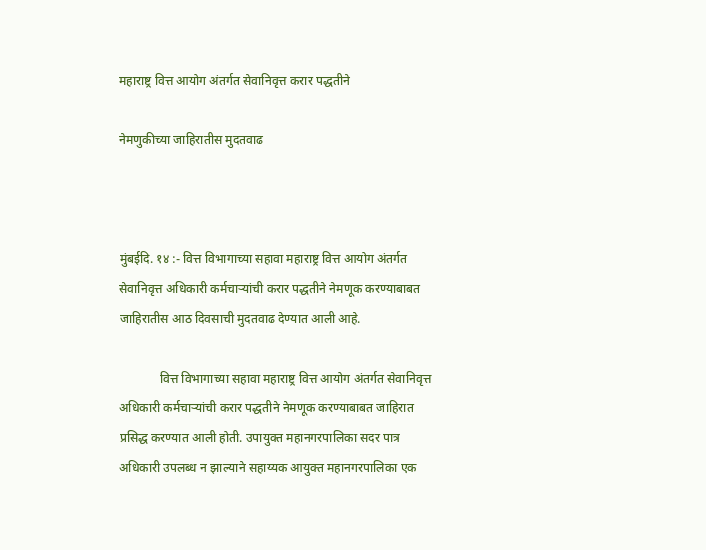महाराष्ट्र वित्त आयोग अंतर्गत सेवानिवृत्त करार पद्धतीने

नेमणुकीच्या जाहिरातीस मुदतवाढ



मुंबईदि. १४ :- वित्त विभागाच्या सहावा महाराष्ट्र वित्त आयोग अंतर्गत सेवानिवृत्त अधिकारी कर्मचाऱ्यांची करार पद्धतीने नेमणूक करण्याबाबत जाहिरातीस आठ दिवसाची मुदतवाढ देण्यात आली आहे.

             वित्त विभागाच्या सहावा महाराष्ट्र वित्त आयोग अंतर्गत सेवानिवृत्त अधिकारी कर्मचाऱ्यांची करार पद्धतीने नेमणूक करण्याबाबत जाहिरात प्रसिद्ध करण्यात आली होती. उपायुक्त महानगरपालिका सदर पात्र अधिकारी उपलब्ध न झाल्याने सहाय्यक आयुक्त महानगरपालिका एक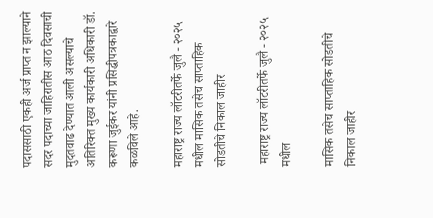पदाससाठी एकही अर्ज प्राप्त न झाल्याने सदर पदाच्या जाहिरातीस आठ दिवसाची मुदतवाढ देण्यात आली असल्याचे अतिरिक्त मुख्य कार्यकारी अधिकारी डॉ. करूणा जुईकर यांनी प्रसिद्धीपत्रकाद्वारे कळविले आहे.

महाराष्ट्र राज्य लॉटरीतर्फे जुलै - २०२५ मधील मासिक तसेच साप्ताहिक सोडतीचे निकाल जाहीर

 महाराष्ट्र राज्य लॉटरीतर्फे जुलै - २०२५ मधील

मासिक तसेच साप्ताहिक सोडतीचे निकाल जाहीर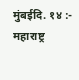मुंबईदि. १४ :- महाराष्ट्र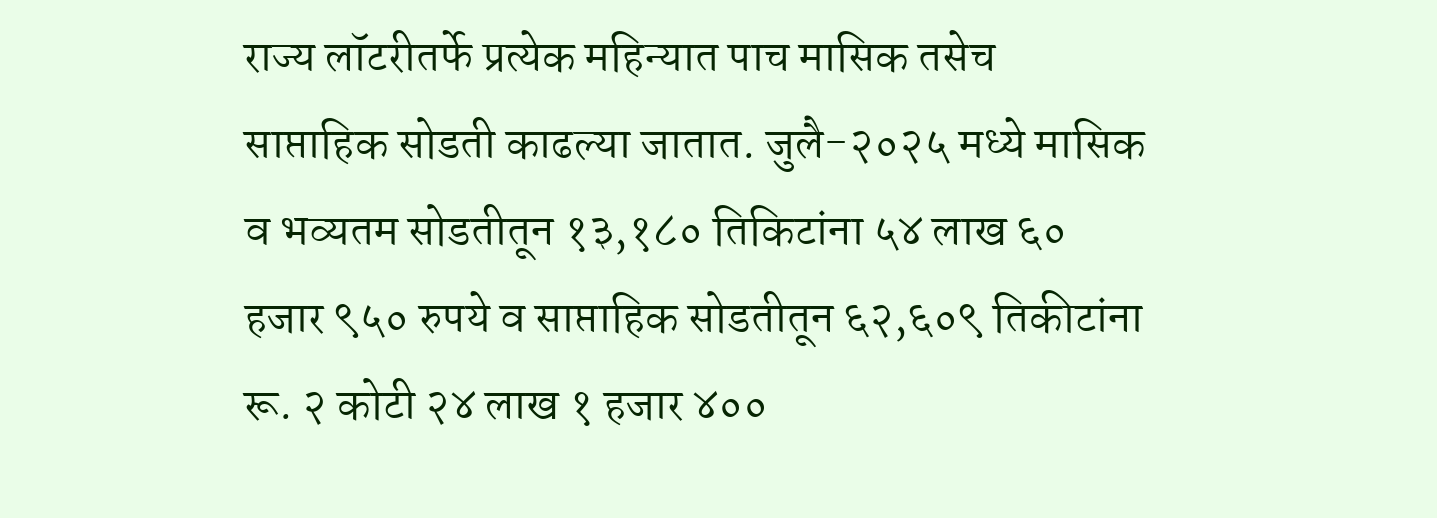राज्य लॉटरीतर्फे प्रत्येक महिन्यात पाच मासिक तसेच साप्ताहिक सोडती काढल्या जातात. जुलै-२०२५ मध्ये मासिक व भव्यतम सोडतीतून १३,१८० तिकिटांना ५४ लाख ६० हजार ९५० रुपये व साप्ताहिक सोडतीतून ६२,६०९ तिकीटांना रू. २ कोटी २४ लाख १ हजार ४००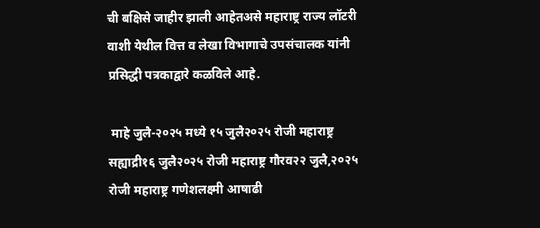ची बक्षिसे जाहीर झाली आहेतअसे महाराष्ट्र राज्य लॉटरी वाशी येथील वित्त व लेखा विभागाचे उपसंचालक यांनी प्रसिद्धी पत्रकाद्वारे कळविले आहे.

 माहे जुलै-२०२५ मध्ये १५ जुलै२०२५ रोजी महाराष्ट्र सह्याद्री१६ जुलै२०२५ रोजी महाराष्ट्र गौरव२२ जुलै,२०२५ रोजी महाराष्ट्र गणेशलक्ष्मी आषाढी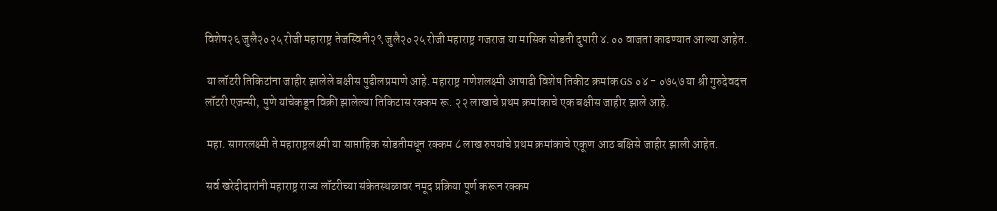विशेष२६ जुलै२०२५ रोजी महाराष्ट्र तेजस्विनी२९ जुलै२०२५ रोजी महाराष्ट्र गजराज या मासिक सोडती दुपारी ४.०० वाजता काढण्यात आल्या आहेत.

 या लॉटरी तिकिटांना जाहीर झालेले बक्षीस पुढीलप्रमाणे आहे. महाराष्ट्र गणेशलक्ष्मी आषाढी विशेष तिकीट क्रमांक GS ०४ - ०७५७ या श्री गुरुदेवदत्त लॉटरी एजन्सी, पुणे यांचेकडून विक्री झालेल्या तिकिटास रक्कम रू. २२ लाखाचे प्रथम क्रमांकाचे एक बक्षीस जाहीर झाले आहे.

 महा. सागरलक्ष्मी ते महाराष्ट्रलक्ष्मी या साप्ताहिक सोडतीमधून रक्कम ८ लाख रुपयांचे प्रथम क्रमांकाचे एकूण आठ बक्षिसे जाहीर झाली आहेत.

 सर्व खरेदीदारांनी महाराष्ट्र राज्य लॉटरीच्या संकेतस्थळावर नमूद प्रक्रिया पूर्ण करून रक्कम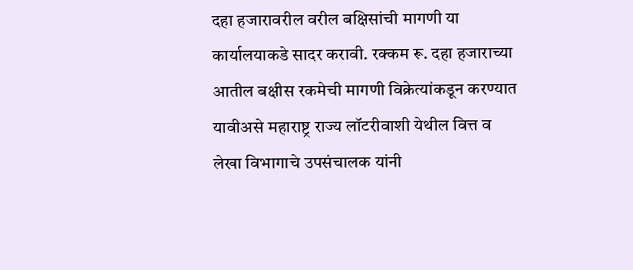दहा हजारावरील वरील बक्षिसांची मागणी या कार्यालयाकडे सादर करावी. रक्कम रू. दहा हजाराच्या आतील बक्षीस रकमेची मागणी विक्रेत्यांकडून करण्यात यावीअसे महाराष्ट्र राज्य लॉटरीवाशी येथील वित्त व लेखा विभागाचे उपसंचालक यांनी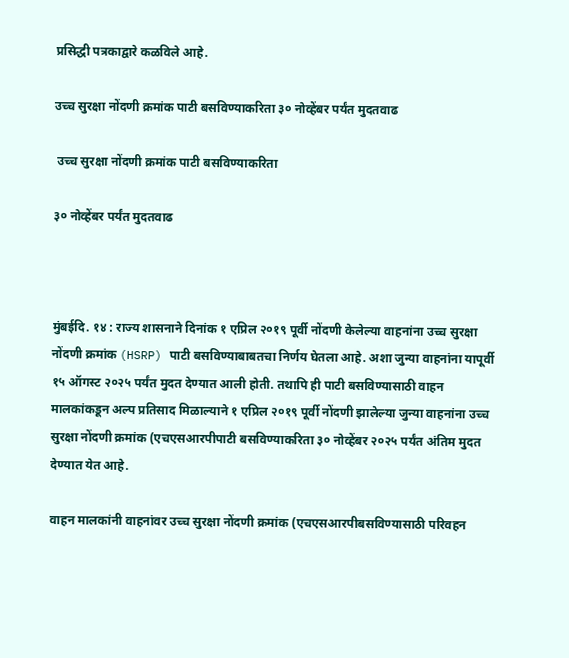प्रसिद्धी पत्रकाद्वारे कळविले आहे.

उच्च सुरक्षा नोंदणी क्रमांक पाटी बसविण्याकरिता ३० नोव्हेंबर पर्यंत मुदतवाढ

 उच्च सुरक्षा नोंदणी क्रमांक पाटी बसविण्याकरिता

३० नोव्हेंबर पर्यंत मुदतवाढ



मुंबईदि. १४ : राज्य शासनाने दिनांक १ एप्रिल २०१९ पूर्वी नोंदणी केलेल्या वाहनांना उच्च सुरक्षा नोंदणी क्रमांक (HSRP) पाटी बसविण्याबाबतचा निर्णय घेतला आहे. अशा जुन्या वाहनांना यापूर्वी १५ ऑगस्ट २०२५ पर्यंत मुदत देण्यात आली होती. तथापि ही पाटी बसविण्यासाठी वाहन मालकांकडून अल्प प्रतिसाद मिळाल्याने १ एप्रिल २०१९ पूर्वी नोंदणी झालेल्या जुन्या वाहनांना उच्च सुरक्षा नोंदणी क्रमांक (एचएसआरपीपाटी बसविण्याकरिता ३० नोव्हेंबर २०२५ पर्यंत अंतिम मुदत देण्यात येत आहे.

वाहन मालकांनी वाहनांवर उच्च सुरक्षा नोंदणी क्रमांक (एचएसआरपीबसविण्यासाठी परिवहन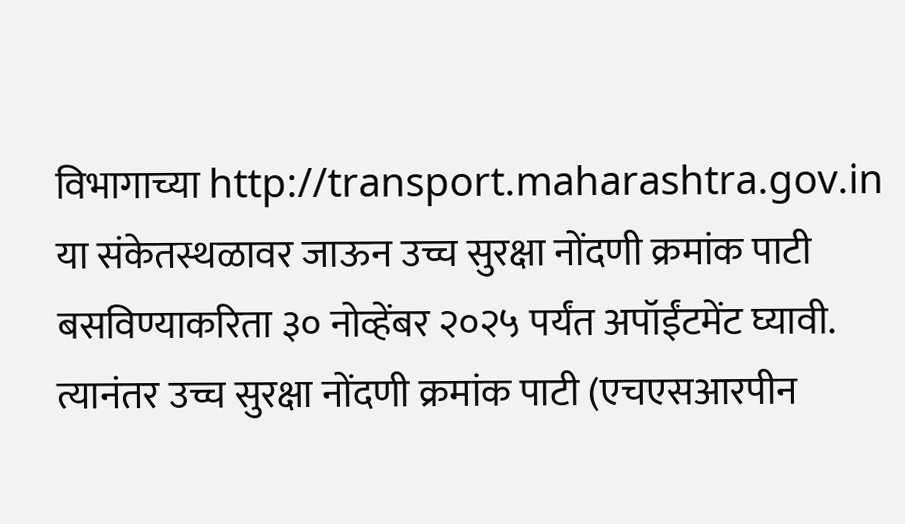विभागाच्या http://transport.maharashtra.gov.in या संकेतस्थळावर जाऊन उच्च सुरक्षा नोंदणी क्रमांक पाटी बसविण्याकरिता ३० नोव्हेंबर २०२५ पर्यंत अपॉईंटमेंट घ्यावी. त्यानंतर उच्च सुरक्षा नोंदणी क्रमांक पाटी (एचएसआरपीन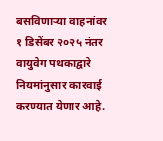बसविणाऱ्या वाहनांवर १ डिसेंबर २०२५ नंतर वायुवेग पथकाद्वारे नियमांनुसार कारवाई करण्यात येणार आहे.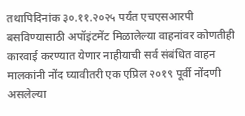तथापिदिनांक ३०.११.२०२५ पर्यंत एचएसआरपी बसविण्यासाठी अपॉइंटमेंट मिळालेल्या वाहनांवर कोणतीही कारवाई करण्यात येणार नाहीयाची सर्व संबंधित वाहन मालकांनी नोंद घ्यावीतरी एक एप्रिल २०१९ पूर्वी नोंदणी असलेल्या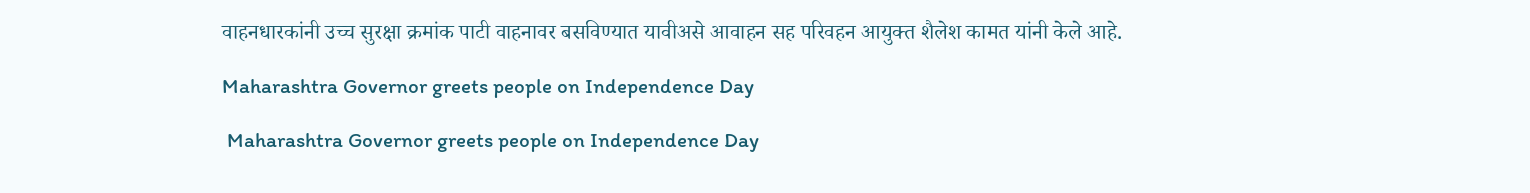वाहनधारकांनी उच्च सुरक्षा क्रमांक पाटी वाहनावर बसविण्यात यावीअसे आवाहन सह परिवहन आयुक्त शैलेश कामत यांनी केले आहे.

Maharashtra Governor greets people on Independence Day

 Maharashtra Governor greets people on Independence Day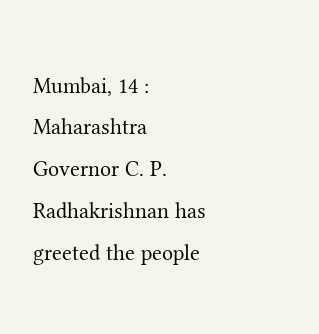Mumbai, 14 : Maharashtra Governor C. P. Radhakrishnan has greeted the people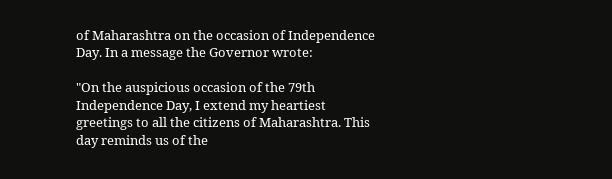of Maharashtra on the occasion of Independence Day. In a message the Governor wrote:

"On the auspicious occasion of the 79th Independence Day, I extend my heartiest greetings to all the citizens of Maharashtra. This day reminds us of the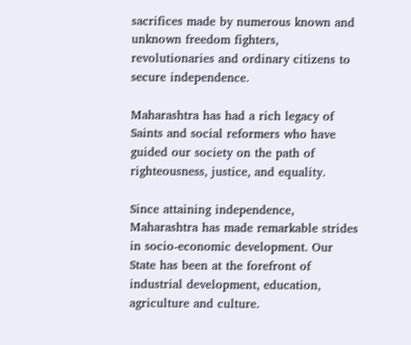sacrifices made by numerous known and unknown freedom fighters, revolutionaries and ordinary citizens to secure independence.

Maharashtra has had a rich legacy of Saints and social reformers who have guided our society on the path of righteousness, justice, and equality.

Since attaining independence, Maharashtra has made remarkable strides in socio-economic development. Our State has been at the forefront of industrial development, education, agriculture and culture.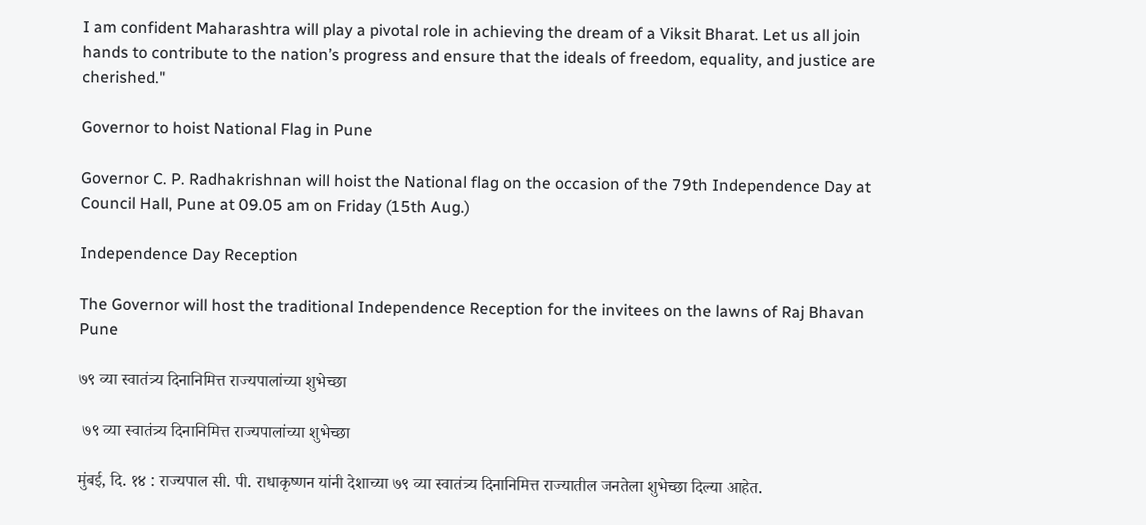I am confident Maharashtra will play a pivotal role in achieving the dream of a Viksit Bharat. Let us all join hands to contribute to the nation’s progress and ensure that the ideals of freedom, equality, and justice are cherished."

Governor to hoist National Flag in Pune

Governor C. P. Radhakrishnan will hoist the National flag on the occasion of the 79th Independence Day at Council Hall, Pune at 09.05 am on Friday (15th Aug.)

Independence Day Reception

The Governor will host the traditional Independence Reception for the invitees on the lawns of Raj Bhavan Pune

७९ व्या स्वातंत्र्य दिनानिमित्त राज्यपालांच्या शुभेच्छा

 ७९ व्या स्वातंत्र्य दिनानिमित्त राज्यपालांच्या शुभेच्छा

मुंबई, दि. १४ : राज्यपाल सी. पी. राधाकृष्णन यांनी देशाच्या ७९ व्या स्वातंत्र्य दिनानिमित्त राज्यातील जनतेला शुभेच्छा दिल्या आहेत.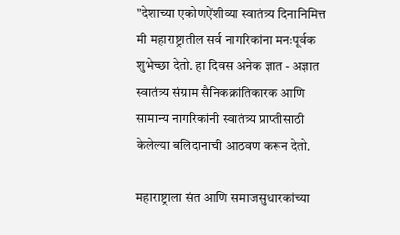"देशाच्या एकोणऐंशीव्या स्वातंत्र्य दिनानिमित्त मी महाराष्ट्रातील सर्व नागरिकांना मनःपूर्वक शुभेच्छा देतो. हा दिवस अनेक ज्ञात - अज्ञात स्वातंत्र्य संग्राम सैनिकक्रांतिकारक आणि सामान्य नागरिकांनी स्वातंत्र्य प्राप्तीसाठी केलेल्या बलिदानाची आठवण करून देतो.

महाराष्ट्राला संत आणि समाजसुधारकांच्या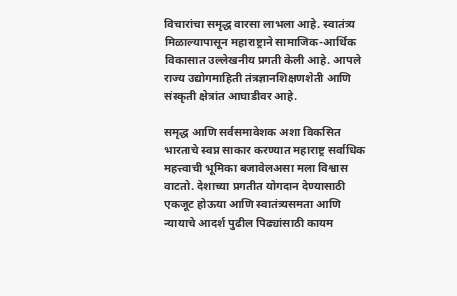विचारांचा समृद्ध वारसा लाभला आहे. स्वातंत्र्य मिळाल्यापासून महाराष्ट्राने सामाजिक-आर्थिक विकासात उल्लेखनीय प्रगती केली आहे. आपले राज्य उद्योगमाहिती तंत्रज्ञानशिक्षणशेती आणि संस्कृती क्षेत्रांत आघाडीवर आहे.

समृद्ध आणि सर्वसमावेशक अशा विकसित भारताचे स्वप्न साकार करण्यात महाराष्ट्र सर्वाधिक महत्त्वाची भूमिका बजावेलअसा मला विश्वास वाटतो. देशाच्या प्रगतीत योगदान देण्यासाठी एकजूट होऊया आणि स्वातंत्र्यसमता आणि न्यायाचे आदर्श पुढील पिढ्यांसाठी कायम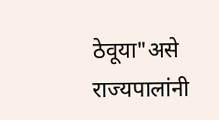ठेवूया"असे राज्यपालांनी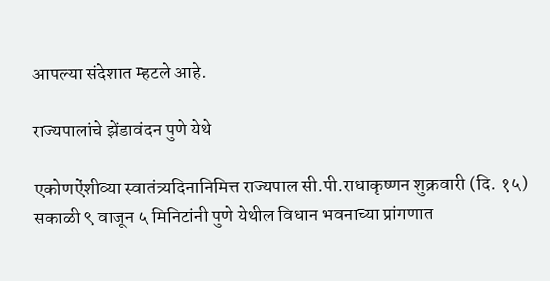आपल्या संदेशात म्हटले आहे.

राज्यपालांचे झेंडावंदन पुणे येथे

एकोणऐंशीव्या स्वातंत्र्यदिनानिमित्त राज्यपाल सी.पी.राधाकृष्णन शुक्रवारी (दि. १५) सकाळी ९ वाजून ५ मिनिटांनी पुणे येथील विधान भवनाच्या प्रांगणात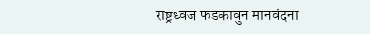राष्ट्रध्वज फडकावुन मानवंदना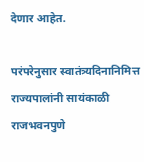देणार आहेत.

परंपरेनुसार स्वातंत्र्यदिनानिमित्त राज्यपालांनी सायंकाळी राजभवनपुणे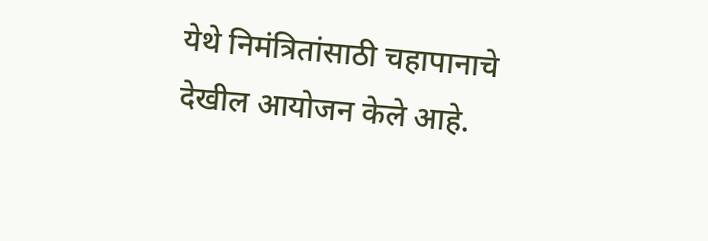येथे निमंत्रितांसाठी चहापानाचे देखील आयोजन केले आहे.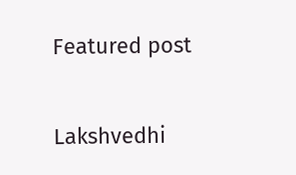Featured post

Lakshvedhi